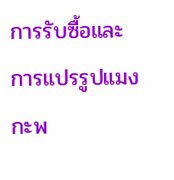การรับซื้อและการแปรรูปแมงกะพ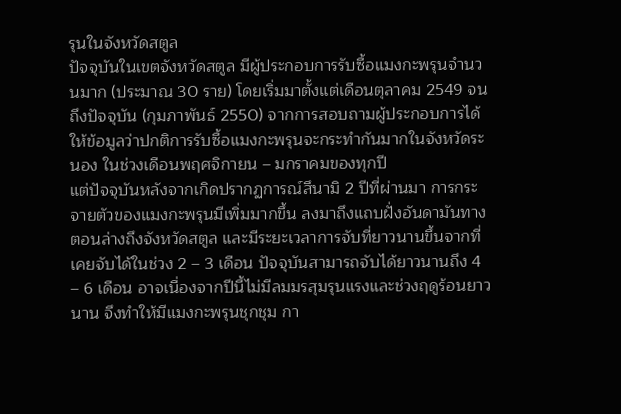รุนในจังหวัดสตูล
ปัจจุบันในเขตจังหวัดสตูล มีผู้ประกอบการรับซื้อแมงกะพรุนจำนวนมาก (ประมาณ 30 ราย) โดยเริ่มมาตั้งแต่เดือนตุลาคม 2549 จนถึงปัจจุบัน (กุมภาพันธ์ 2550) จากการสอบถามผู้ประกอบการได้ให้ข้อมูลว่าปกติการรับซื้อแมงกะพรุนจะกระทำกันมากในจังหวัดระนอง ในช่วงเดือนพฤศจิกายน – มกราคมของทุกปี
แต่ปัจจุบันหลังจากเกิดปรากฏการณ์สึนามิ 2 ปีที่ผ่านมา การกระจายตัวของแมงกะพรุนมีเพิ่มมากขึ้น ลงมาถึงแถบฝั่งอันดามันทางตอนล่างถึงจังหวัดสตูล และมีระยะเวลาการจับที่ยาวนานขึ้นจากที่เคยจับได้ในช่วง 2 – 3 เดือน ปัจจุบันสามารถจับได้ยาวนานถึง 4 – 6 เดือน อาจเนื่องจากปีนี้ไม่มีลมมรสุมรุนแรงและช่วงฤดูร้อนยาวนาน จึงทำให้มีแมงกะพรุนชุกชุม กา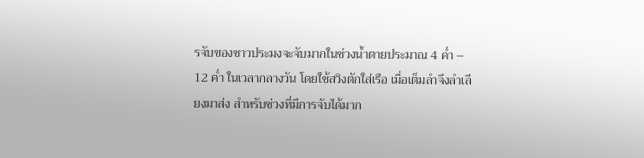รจับของชาวประมงจะจับมากในช่วงน้ำตายประมาณ 4 ค่ำ – 12 ค่ำ ในเวลากลางวัน โดยใช้สวิงตักใส่เรือ เมื่อเต็มลำจึงลำเลียงมาส่ง สำหรับช่วงที่มีการจับได้มาก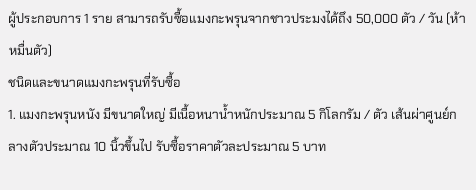ผู้ประกอบการ 1 ราย สามารถรับซื้อแมงกะพรุนจากชาวประมงได้ถึง 50,000 ตัว / วัน (ห้าหมื่นตัว)
ชนิดและขนาดแมงกะพรุนที่รับซื้อ
1. แมงกะพรุนหนัง มีขนาดใหญ่ มีเนื้อหนาน้ำหนักประมาณ 5 กิโลกรัม / ตัว เส้นผ่าศูนย์กลางตัวประมาณ 10 นิ้วขึ้นไป รับซื้อราคาตัวละประมาณ 5 บาท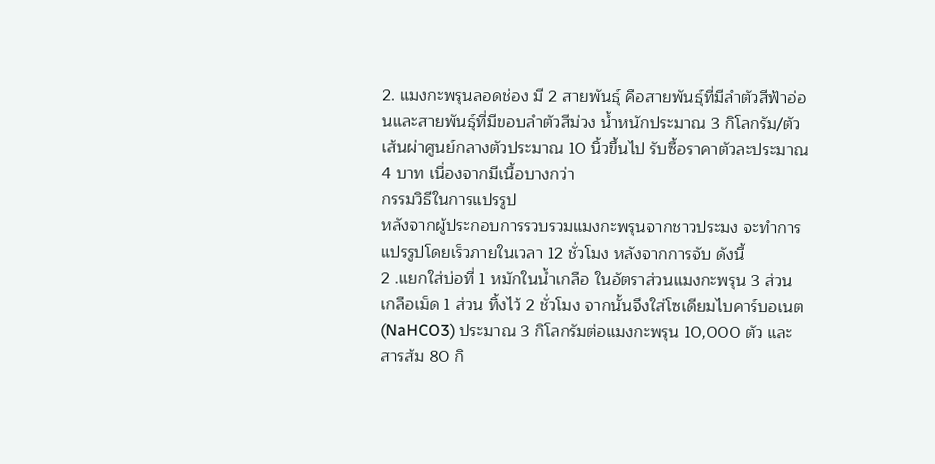2. แมงกะพรุนลอดช่อง มี 2 สายพันธุ์ คือสายพันธุ์ที่มีลำตัวสีฟ้าอ่อนและสายพันธุ์ที่มีขอบลำตัวสีม่วง น้ำหนักประมาณ 3 กิโลกรัม/ตัว เส้นผ่าศูนย์กลางตัวประมาณ 10 นิ้วขึ้นไป รับซื้อราคาตัวละประมาณ 4 บาท เนื่องจากมีเนื้อบางกว่า
กรรมวิธีในการแปรรูป
หลังจากผู้ประกอบการรวบรวมแมงกะพรุนจากชาวประมง จะทำการแปรรูปโดยเร็วภายในเวลา 12 ชั่วโมง หลังจากการจับ ดังนี้
2 .แยกใส่บ่อที่ 1 หมักในน้ำเกลือ ในอัตราส่วนแมงกะพรุน 3 ส่วน เกลือเม็ด 1 ส่วน ทิ้งไว้ 2 ชั่วโมง จากนั้นจึงใส่โซเดียมไบคาร์บอเนต (NaHCO3) ประมาณ 3 กิโลกรัมต่อแมงกะพรุน 10,000 ตัว และสารส้ม 80 กิ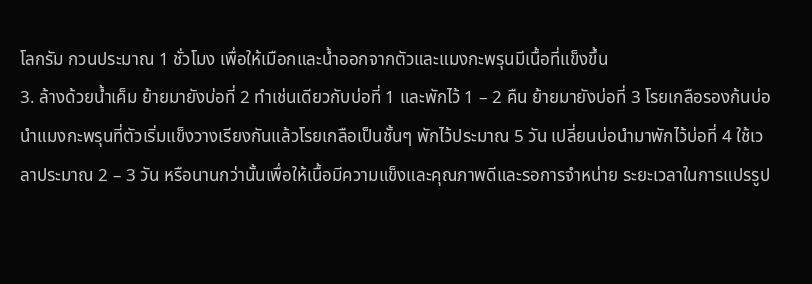โลกรัม กวนประมาณ 1 ชั่วโมง เพื่อให้เมือกและน้ำออกจากตัวและแมงกะพรุนมีเนื้อที่แข็งขึ้น
3. ล้างด้วยน้ำเค็ม ย้ายมายังบ่อที่ 2 ทำเช่นเดียวกับบ่อที่ 1 และพักไว้ 1 – 2 คืน ย้ายมายังบ่อที่ 3 โรยเกลือรองก้นบ่อ นำแมงกะพรุนที่ตัวเริ่มแข็งวางเรียงกันแล้วโรยเกลือเป็นชั้นๆ พักไว้ประมาณ 5 วัน เปลี่ยนบ่อนำมาพักไว้บ่อที่ 4 ใช้เวลาประมาณ 2 – 3 วัน หรือนานกว่านั้นเพื่อให้เนื้อมีความแข็งและคุณภาพดีและรอการจำหน่าย ระยะเวลาในการแปรรูป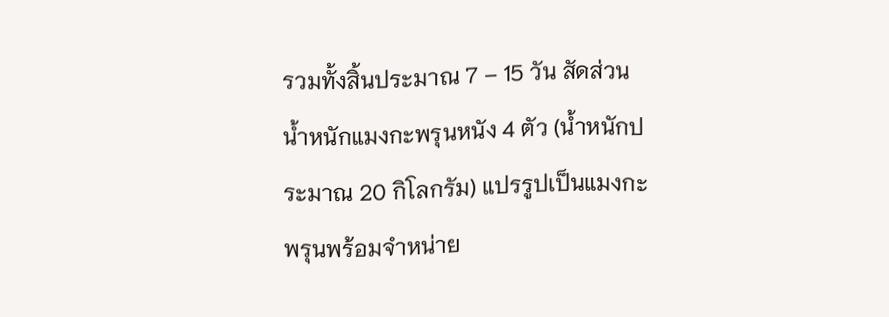รวมทั้งสิ้นประมาณ 7 – 15 วัน สัดส่วนน้ำหนักแมงกะพรุนหนัง 4 ตัว (น้ำหนักประมาณ 20 กิโลกรัม) แปรรูปเป็นแมงกะพรุนพร้อมจำหน่าย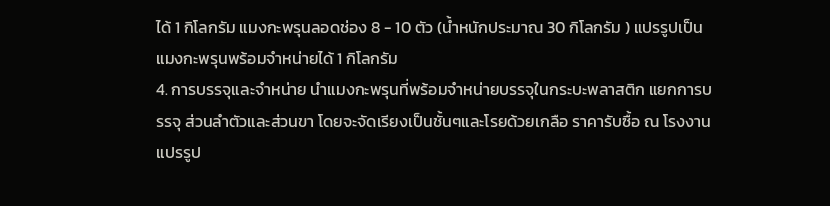ได้ 1 กิโลกรัม แมงกะพรุนลอดช่อง 8 - 10 ตัว (น้ำหนักประมาณ 30 กิโลกรัม ) แปรรูปเป็นแมงกะพรุนพร้อมจำหน่ายได้ 1 กิโลกรัม
4. การบรรจุและจำหน่าย นำแมงกะพรุนที่พร้อมจำหน่ายบรรจุในกระบะพลาสติก แยกการบรรจุ ส่วนลำตัวและส่วนขา โดยจะจัดเรียงเป็นชั้นๆและโรยด้วยเกลือ ราคารับซื้อ ณ โรงงานแปรรูป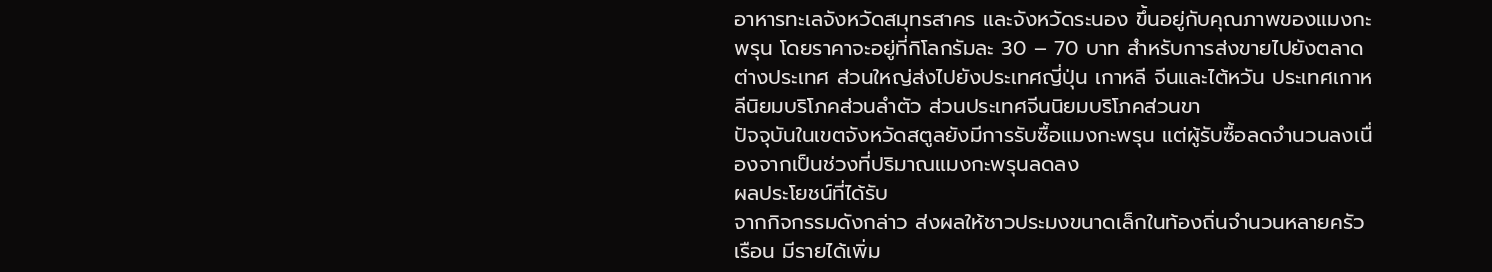อาหารทะเลจังหวัดสมุทรสาคร และจังหวัดระนอง ขึ้นอยู่กับคุณภาพของแมงกะพรุน โดยราคาจะอยู่ที่กิโลกรัมละ 30 – 70 บาท สำหรับการส่งขายไปยังตลาดต่างประเทศ ส่วนใหญ่ส่งไปยังประเทศญี่ปุ่น เกาหลี จีนและไต้หวัน ประเทศเกาหลีนิยมบริโภคส่วนลำตัว ส่วนประเทศจีนนิยมบริโภคส่วนขา
ปัจจุบันในเขตจังหวัดสตูลยังมีการรับซื้อแมงกะพรุน แต่ผู้รับซื้อลดจำนวนลงเนื่องจากเป็นช่วงที่ปริมาณแมงกะพรุนลดลง
ผลประโยชน์ที่ได้รับ
จากกิจกรรมดังกล่าว ส่งผลให้ชาวประมงขนาดเล็กในท้องถิ่นจำนวนหลายครัวเรือน มีรายได้เพิ่ม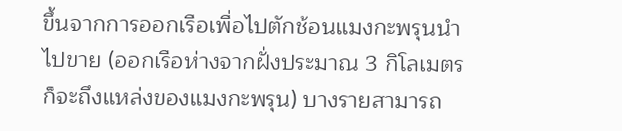ขึ้นจากการออกเรือเพื่อไปตักช้อนแมงกะพรุนนำไปขาย (ออกเรือห่างจากฝั่งประมาณ 3 กิโลเมตร ก็จะถึงแหล่งของแมงกะพรุน) บางรายสามารถ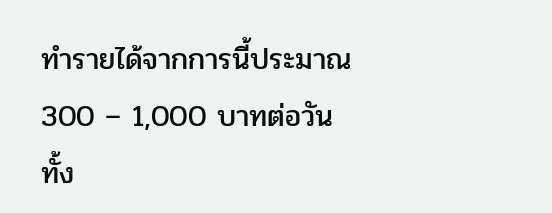ทำรายได้จากการนี้ประมาณ 300 – 1,000 บาทต่อวัน ทั้ง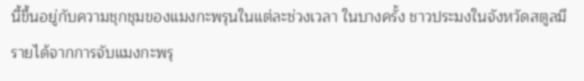นี้ขึ้นอยู่กับความชุกชุมของแมงกะพรุนในแต่ละช่วงเวลา ในบางครั้ง ชาวประมงในจังหวัดสตูลมีรายได้จากการจับแมงกะพรุ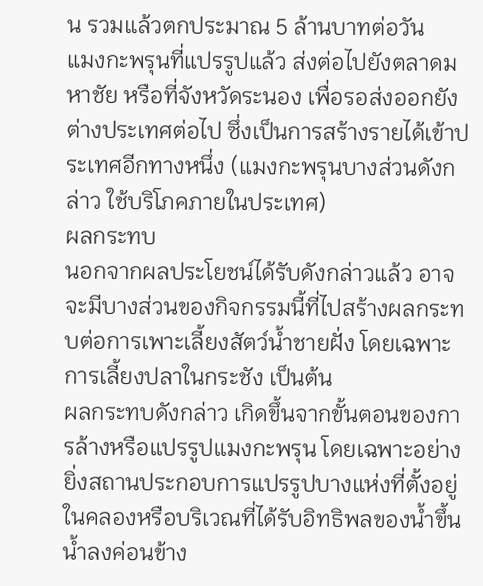น รวมแล้วตกประมาณ 5 ล้านบาทต่อวัน
แมงกะพรุนที่แปรรูปแล้ว ส่งต่อไปยังตลาดมหาชัย หรือที่จังหวัดระนอง เพื่อรอส่งออกยังต่างประเทศต่อไป ซึ่งเป็นการสร้างรายได้เข้าประเทศอีกทางหนึ่ง (แมงกะพรุนบางส่วนดังกล่าว ใช้บริโภคภายในประเทศ)
ผลกระทบ
นอกจากผลประโยชน์ได้รับดังกล่าวแล้ว อาจจะมีบางส่วนของกิจกรรมนี้ที่ไปสร้างผลกระทบต่อการเพาะเลี้ยงสัตว์น้ำชายฝั่ง โดยเฉพาะการเลี้ยงปลาในกระชัง เป็นต้น
ผลกระทบดังกล่าว เกิดขึ้นจากขั้นตอนของการล้างหรือแปรรูปแมงกะพรุน โดยเฉพาะอย่างยิ่งสถานประกอบการแปรรูปบางแห่งที่ตั้งอยู่ในคลองหรือบริเวณที่ได้รับอิทธิพลของน้ำขึ้นน้ำลงค่อนข้าง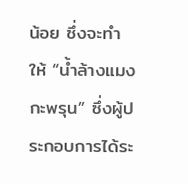น้อย ซึ่งจะทำให้ “น้ำล้างแมงกะพรุน” ซึ่งผู้ประกอบการได้ระ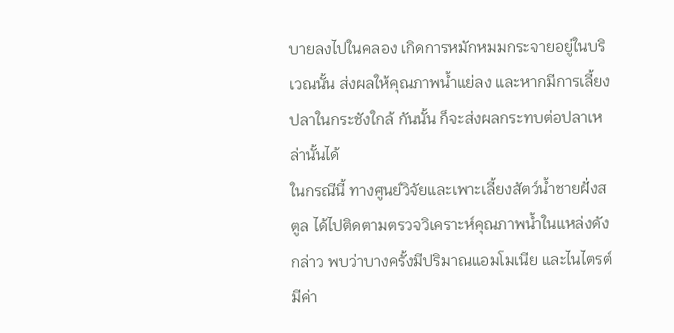บายลงไปในคลอง เกิดการหมักหมมกระจายอยู่ในบริเวณนั้น ส่งผลให้คุณภาพน้ำแย่ลง และหากมีการเลี้ยงปลาในกระชังใกล้ กันนั้น ก็จะส่งผลกระทบต่อปลาเหล่านั้นได้
ในกรณีนี้ ทางศูนย์วิจัยและเพาะเลี้ยงสัตว์น้ำชายฝั่งสตูล ได้ไปติดตามตรวจวิเคราะห์คุณภาพน้ำในแหล่งดังกล่าว พบว่าบางครั้งมีปริมาณแอมโมเนีย และไนไตรต์ มีค่า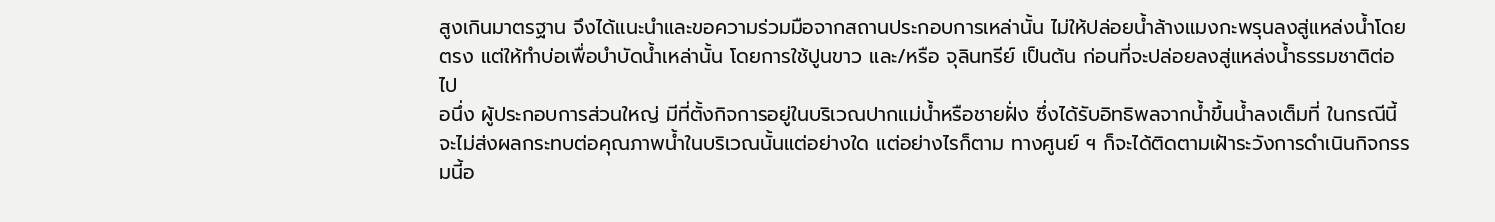สูงเกินมาตรฐาน จึงได้แนะนำและขอความร่วมมือจากสถานประกอบการเหล่านั้น ไม่ให้ปล่อยน้ำล้างแมงกะพรุนลงสู่แหล่งน้ำโดยตรง แต่ให้ทำบ่อเพื่อบำบัดน้ำเหล่านั้น โดยการใช้ปูนขาว และ/หรือ จุลินทรีย์ เป็นต้น ก่อนที่จะปล่อยลงสู่แหล่งน้ำธรรมชาติต่อไป
อนึ่ง ผู้ประกอบการส่วนใหญ่ มีที่ตั้งกิจการอยู่ในบริเวณปากแม่น้ำหรือชายฝั่ง ซึ่งได้รับอิทธิพลจากน้ำขึ้นน้ำลงเต็มที่ ในกรณีนี้ จะไม่ส่งผลกระทบต่อคุณภาพน้ำในบริเวณนั้นแต่อย่างใด แต่อย่างไรก็ตาม ทางศูนย์ ฯ ก็จะได้ติดตามเฝ้าระวังการดำเนินกิจกรรมนี้อ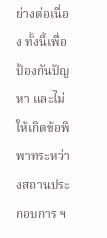ย่างต่อเนื่อง ทั้งนี้เพื่อป้องกันปัญหา และไม่ให้เกิดข้อพิพาทระหว่างสถานประกอบการ ฯ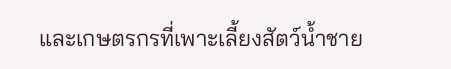และเกษตรกรที่เพาะเลี้ยงสัตว์น้ำชาย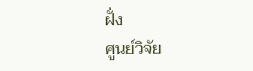ฝั่ง
ศูนย์วิจัย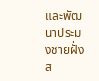และพัฒนาประมงชายฝั่งส